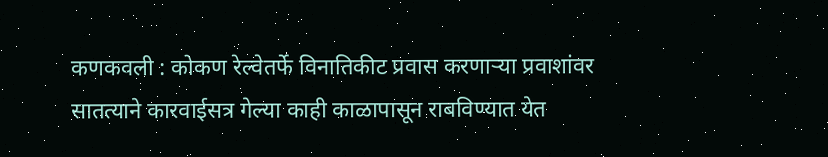कणकवली : कोकण रेल्वेतर्फे विनातिकीट प्रवास करणाऱ्या प्रवाशांवर सातत्याने कारवाईसत्र गेल्या काही काळापासून राबविण्यात येत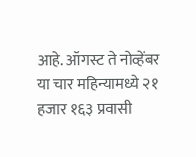आहे. ऑगस्ट ते नोव्हेंबर या चार महिन्यामध्ये २१ हजार १६३ प्रवासी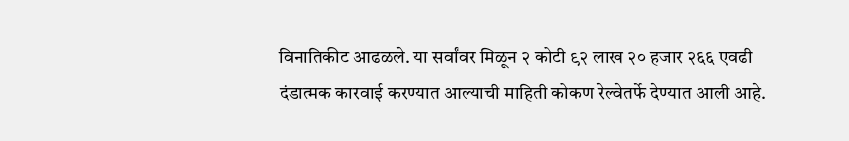विनातिकीट आढळले. या सर्वांवर मिळून २ कोटी ९२ लाख २० हजार २६६ एवढी दंडात्मक कारवाई करण्यात आल्याची माहिती कोकण रेल्वेतर्फे देण्यात आली आहे.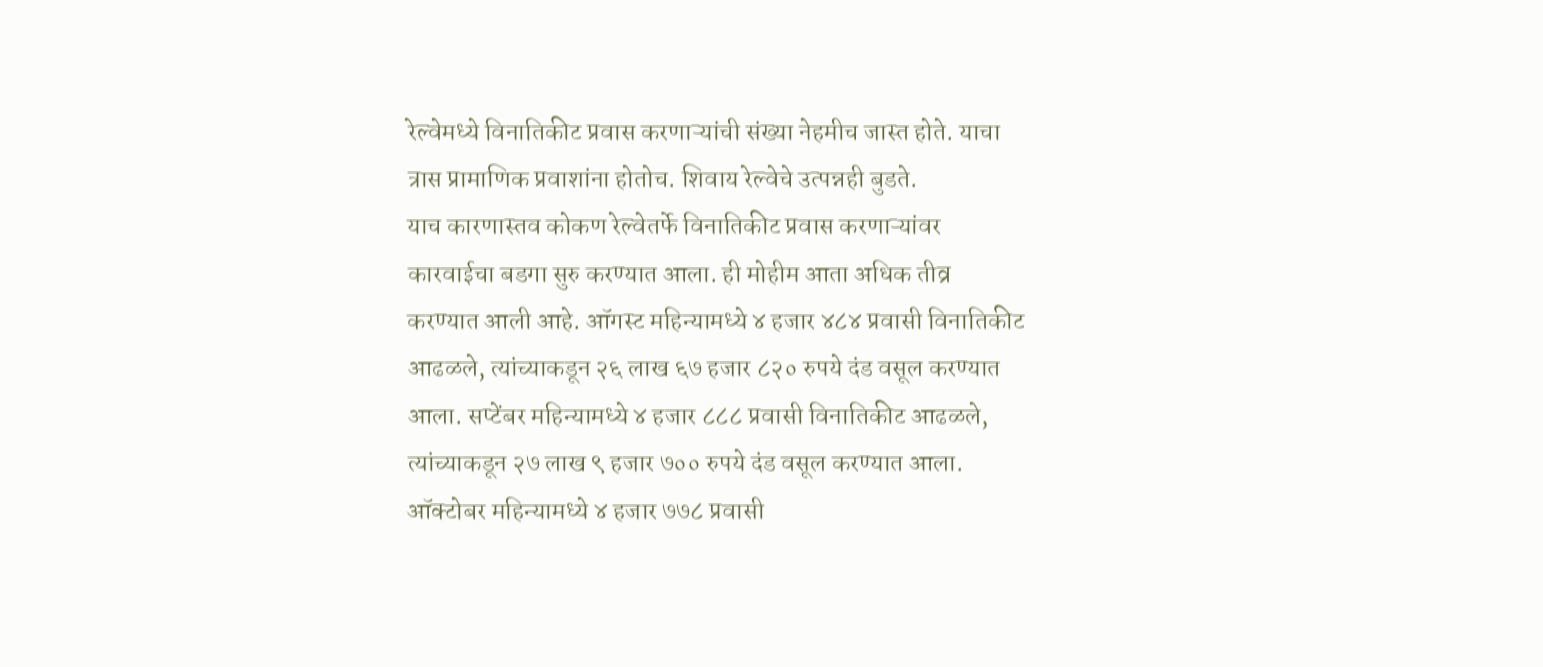रेल्वेमध्ये विनातिकीट प्रवास करणाऱ्यांची संख्या नेहमीच जास्त होते. याचा त्रास प्रामाणिक प्रवाशांना होतोच. शिवाय रेल्वेचे उत्पन्नही बुडते.
याच कारणास्तव कोकण रेल्वेतर्फे विनातिकीट प्रवास करणाऱ्यांवर कारवाईचा बडगा सुरु करण्यात आला. ही मोहीम आता अधिक तीव्र करण्यात आली आहे. ऑगस्ट महिन्यामध्ये ४ हजार ४८४ प्रवासी विनातिकीट आढळले, त्यांच्याकडून २६ लाख ६७ हजार ८२० रुपये दंड वसूल करण्यात आला. सप्टेंबर महिन्यामध्ये ४ हजार ८८८ प्रवासी विनातिकीट आढळले, त्यांच्याकडून २७ लाख ९ हजार ७०० रुपये दंड वसूल करण्यात आला. ऑक्टोबर महिन्यामध्ये ४ हजार ७७८ प्रवासी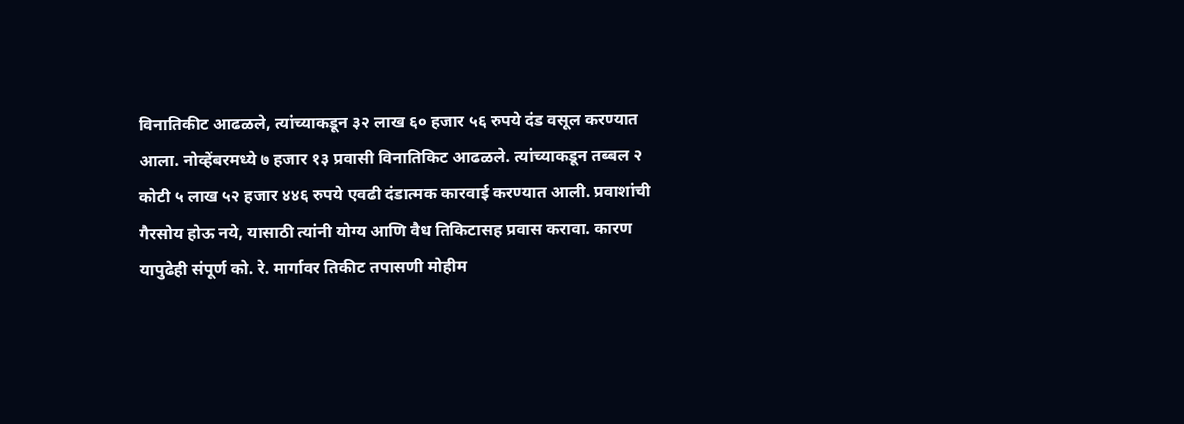विनातिकीट आढळले, त्यांच्याकडून ३२ लाख ६० हजार ५६ रुपये दंड वसूल करण्यात आला. नोव्हेंबरमध्ये ७ हजार १३ प्रवासी विनातिकिट आढळले. त्यांच्याकडून तब्बल २ कोटी ५ लाख ५२ हजार ४४६ रुपये एवढी दंडात्मक कारवाई करण्यात आली. प्रवाशांची गैरसोय होऊ नये, यासाठी त्यांनी योग्य आणि वैध तिकिटासह प्रवास करावा. कारण यापुढेही संपूर्ण को. रे. मार्गावर तिकीट तपासणी मोहीम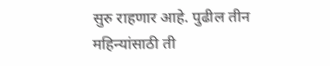सुरु राहणार आहे. पुढील तीन महिन्यांसाठी ती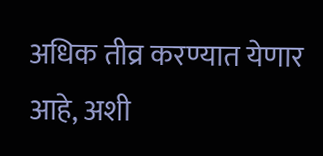अधिक तीव्र करण्यात येणार आहे, अशी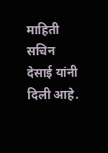माहिती सचिन देसाई यांनी दिली आहे.